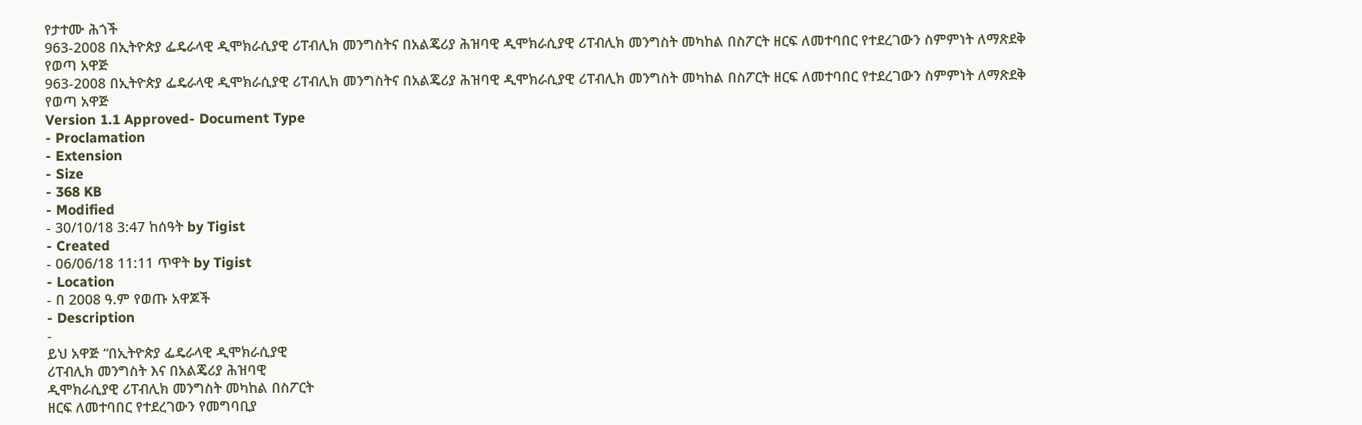የታተሙ ሕጎች
963-2008 በኢትዮጵያ ፌዴራላዊ ዲሞክራሲያዊ ሪፐብሊክ መንግስትና በአልጄሪያ ሕዝባዊ ዲሞክራሲያዊ ሪፐብሊክ መንግስት መካከል በስፖርት ዘርፍ ለመተባበር የተደረገውን ስምምነት ለማጽደቅ የወጣ አዋጅ
963-2008 በኢትዮጵያ ፌዴራላዊ ዲሞክራሲያዊ ሪፐብሊክ መንግስትና በአልጄሪያ ሕዝባዊ ዲሞክራሲያዊ ሪፐብሊክ መንግስት መካከል በስፖርት ዘርፍ ለመተባበር የተደረገውን ስምምነት ለማጽደቅ የወጣ አዋጅ
Version 1.1 Approved- Document Type
- Proclamation
- Extension
- Size
- 368 KB
- Modified
- 30/10/18 3:47 ከሰዓት by Tigist
- Created
- 06/06/18 11:11 ጥዋት by Tigist
- Location
- በ 2008 ዓ.ም የወጡ አዋጆች
- Description
-
ይህ አዋጅ “በኢትዮጵያ ፌዴራላዊ ዲሞክራሲያዊ
ሪፐብሊክ መንግስት እና በአልጄሪያ ሕዝባዊ
ዲሞክራሲያዊ ሪፐብሊክ መንግስት መካከል በስፖርት
ዘርፍ ለመተባበር የተደረገውን የመግባቢያ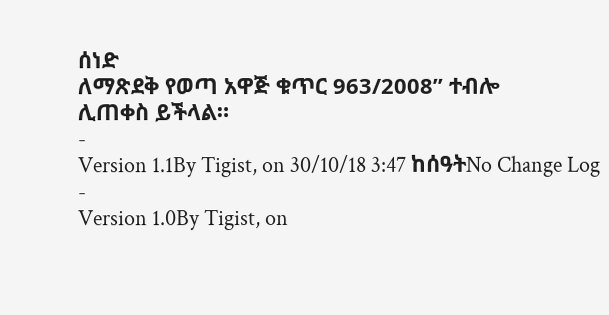ሰነድ
ለማጽደቅ የወጣ አዋጅ ቁጥር 963/2008” ተብሎ
ሊጠቀስ ይችላል።
-
Version 1.1By Tigist, on 30/10/18 3:47 ከሰዓትNo Change Log
-
Version 1.0By Tigist, on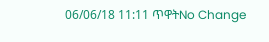06/06/18 11:11 ጥዋትNo Change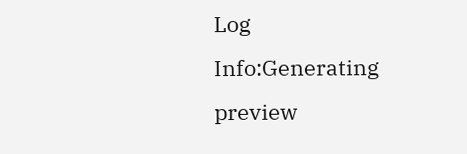Log
Info:Generating preview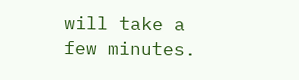will take a few minutes.